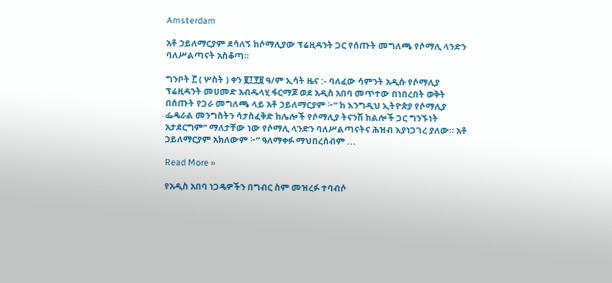Amsterdam

አቶ ኃይለማርያም ደሳለኝ ከሶማሊያው ፕሬዚዳንት ጋር የሰጡት መግለጫ የሶማሊ ላንድን ባለሥልጣናት አስቆጣ።

ግንቦት ፫ ( ሦስት ) ቀን ፪፲፻፱ ዓ/ም ኢሳት ዜና :- ባለፈው ሳምንት አዲሱ የሶማሊያ ፕሬዚዳንት መሀመድ አብዱላሂ ፋርማጆ ወደ አዲስ አበባ መጥተው በነበረበት ወቅት በሰጡት የጋራ መግለጫ ላይ አቶ ኃይለማርያም ፦” ከ እንግዲህ ኢትዮጵያ የሶማሊያ ፌዴራል መንግስትን ሳታስፈቅድ ከሌሎች የሶማሊያ ትናንሽ ክልሎች ጋር ግንኙነት አታደርግም” ማለታቸው ነው የሶማሊ ላንድን ባለሥልጣናትና ሕዝብ እያነጋገረ ያለው። አቶ ኃይለማርያም አክለውም ፦” ዓለማቀፉ ማህበረሰብም ...

Read More »

የአዲስ አበባ ነጋዴዎችን በግብር ስም መዝረፉ ተባብሶ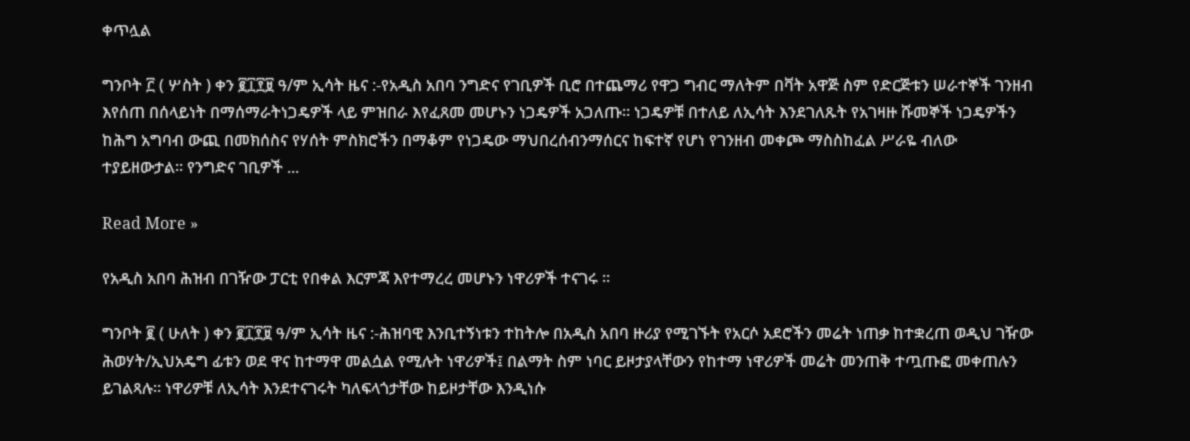ቀጥሏል

ግንቦት ፫ ( ሦስት ) ቀን ፪፲፻፱ ዓ/ም ኢሳት ዜና :-የአዲስ አበባ ንግድና የገቢዎች ቢሮ በተጨማሪ የዋጋ ግብር ማለትም በቫት አዋጅ ስም የድርጅቱን ሠራተኞች ገንዘብ እየሰጠ በሰላይነት በማሰማራትነጋዴዎች ላይ ምዝበራ እየፈጸመ መሆኑን ነጋዴዎች አጋለጡ። ነጋዴዎቹ በተለይ ለኢሳት እንደገለጹት የአገዛዙ ሹመኞች ነጋዴዎችን ከሕግ አግባብ ውጪ በመክሰስና የሃሰት ምስክሮችን በማቆም የነጋዴው ማህበረሰብንማሰርና ከፍተኛ የሆነ የገንዘብ መቀጮ ማስስከፈል ሥራዬ ብለው ተያይዘውታል። የንግድና ገቢዎች ...

Read More »

የአዲስ አበባ ሕዝብ በገዥው ፓርቲ የበቀል እርምጃ እየተማረረ መሆኑን ነዋሪዎች ተናገሩ ።

ግንቦት ፪ ( ሁለት ) ቀን ፪፲፻፱ ዓ/ም ኢሳት ዜና :-ሕዝባዊ እንቢተኝነቱን ተከትሎ በአዲስ አበባ ዙሪያ የሚገኙት የአርሶ አደሮችን መሬት ነጠቃ ከተቋረጠ ወዲህ ገዥው ሕወሃት/ኢህአዴግ ፊቱን ወደ ዋና ከተማዋ መልሷል የሚሉት ነዋሪዎች፤ በልማት ስም ነባር ይዞታያላቸውን የከተማ ነዋሪዎች መሬት መንጠቅ ተጧጡፎ መቀጠሉን ይገልጻሉ። ነዋሪዎቹ ለኢሳት እንደተናገሩት ካለፍላጎታቸው ከይዞታቸው እንዲነሱ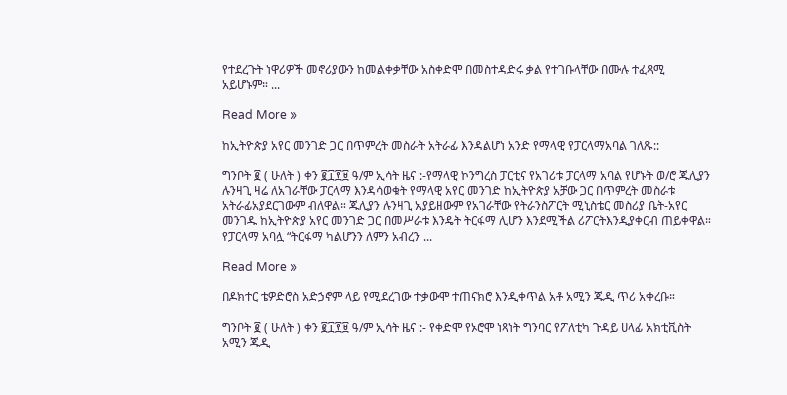የተደረጉት ነዋሪዎች መኖሪያውን ከመልቀቃቸው አስቀድሞ በመስተዳድሩ ቃል የተገቡላቸው በሙሉ ተፈጻሚ አይሆኑም። ...

Read More »

ከኢትዮጵያ አየር መንገድ ጋር በጥምረት መስራት አትራፊ እንዳልሆነ አንድ የማላዊ የፓርላማአባል ገለጹ::

ግንቦት ፪ ( ሁለት ) ቀን ፪፲፻፱ ዓ/ም ኢሳት ዜና :-የማላዊ ኮንግረስ ፓርቲና የአገሪቱ ፓርላማ አባል የሆኑት ወ/ሮ ጁሊያን ሉንዛጊ ዛሬ ለአገራቸው ፓርላማ እንዳሳወቁት የማላዊ አየር መንገድ ከኢትዮጵያ አቻው ጋር በጥምረት መስራቱ አትራፊአያደርገውም ብለዋል። ጁሊያን ሉንዛጊ አያይዘውም የአገራቸው የትራንስፖርት ሚኒስቴር መስሪያ ቤት-አየር መንገዱ ከኢትዮጵያ አየር መንገድ ጋር በመሥራቱ እንዴት ትርፋማ ሊሆን እንደሚችል ሪፖርትእንዲያቀርብ ጠይቀዋል። የፓርላማ አባሏ “ትርፋማ ካልሆንን ለምን አብረን ...

Read More »

በዶክተር ቴዎድሮስ አድኃኖም ላይ የሚደረገው ተቃውሞ ተጠናክሮ እንዲቀጥል አቶ አሚን ጁዲ ጥሪ አቀረቡ።

ግንቦት ፪ ( ሁለት ) ቀን ፪፲፻፱ ዓ/ም ኢሳት ዜና :- የቀድሞ የኦሮሞ ነጻነት ግንባር የፖለቲካ ጉዳይ ሀላፊ አክቲቪስት አሚን ጁዲ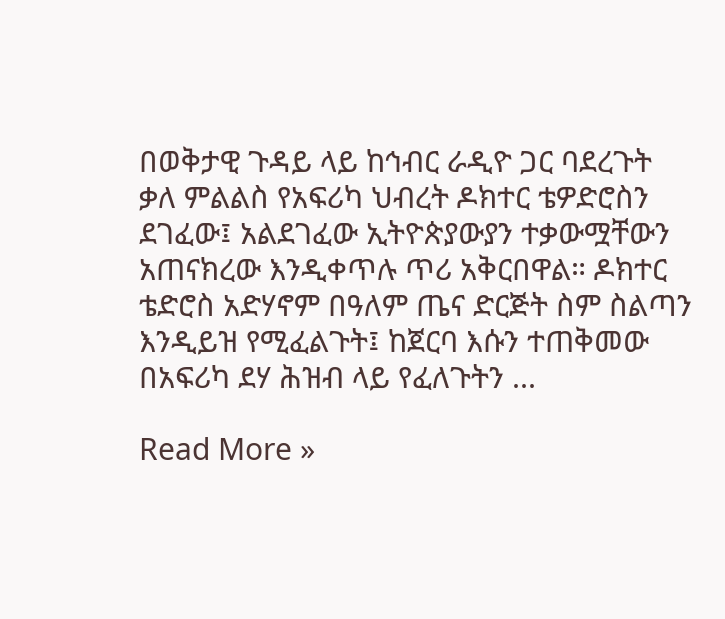በወቅታዊ ጉዳይ ላይ ከኅብር ራዲዮ ጋር ባደረጉት ቃለ ምልልስ የአፍሪካ ህብረት ዶክተር ቴዎድሮስን ደገፈው፤ አልደገፈው ኢትዮጵያውያን ተቃውሟቸውን አጠናክረው እንዲቀጥሉ ጥሪ አቅርበዋል። ዶክተር ቴድሮስ አድሃኖም በዓለም ጤና ድርጅት ስም ስልጣን እንዲይዝ የሚፈልጉት፤ ከጀርባ እሱን ተጠቅመው በአፍሪካ ደሃ ሕዝብ ላይ የፈለጉትን ...

Read More »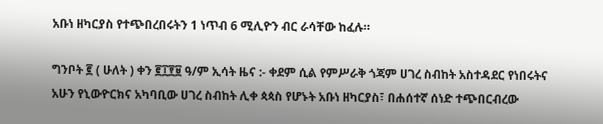አቡነ ዘካርያስ የተጭበረበሩትን 1 ነጥብ 6 ሚሊዮን ብር ራሳቸው ከፈሉ።

ግንቦት ፪ ( ሁለት ) ቀን ፪፲፻፱ ዓ/ም ኢሳት ዜና :- ቀደም ሲል የምሥራቅ ጎጃም ሀገረ ስብከት አስተዳደር የነበሩትና አሁን የኒውዮርክና አካባቢው ሀገረ ስብከት ሊቀ ጳጳስ የሆኑት አቡነ ዘካርያስ፣ በሐሰተኛ ሰነድ ተጭበርብረው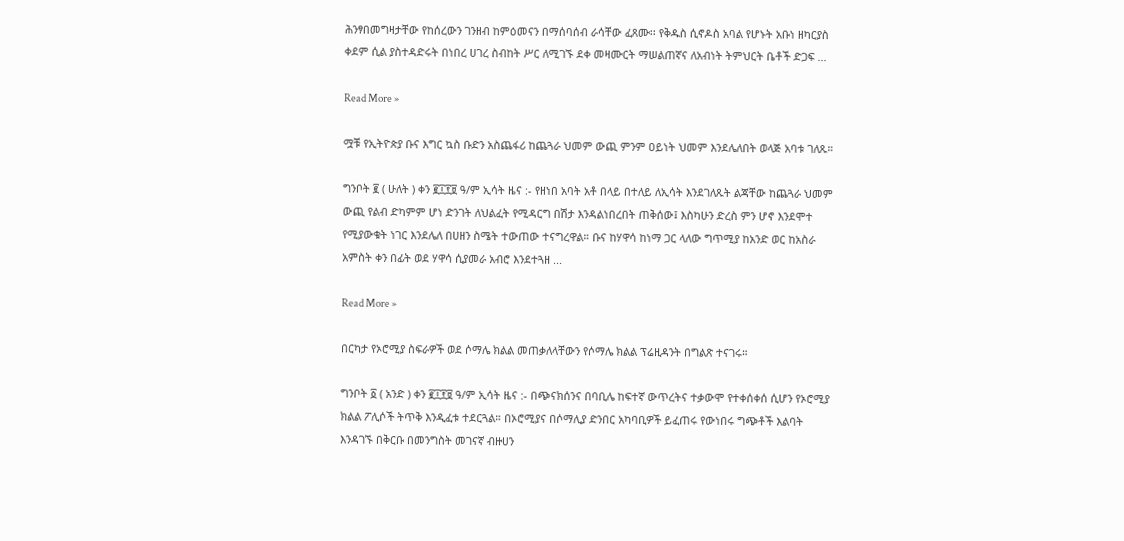ሕንፃበመግዛታቸው የከሰረውን ገንዘብ ከምዕመናን በማሰባሰብ ራሳቸው ፈጸሙ፡፡ የቅዱስ ሲኖዶስ አባል የሆኑት አቡነ ዘካርያስ ቀደም ሲል ያስተዳድሩት በነበረ ሀገረ ስብከት ሥር ለሚገኙ ደቀ መዛሙርት ማሠልጠኛና ለአብነት ትምህርት ቤቶች ድጋፍ ...

Read More »

ሟቹ የኢትዮጵያ ቡና እግር ኳስ ቡድን አስጨፋሪ ከጨጓራ ህመም ውጪ ምንም ዐይነት ህመም እንደሌለበት ወላጅ አባቱ ገለጹ።

ግንቦት ፪ ( ሁለት ) ቀን ፪፲፻፱ ዓ/ም ኢሳት ዜና :- የዘነበ አባት አቶ በላይ በተለይ ለኢሳት እንደገለጹት ልጃቸው ከጨጓራ ህመም ውጪ የልብ ድካምም ሆነ ድንገት ለህልፈት የሚዳርግ በሽታ እንዳልነበረበት ጠቅሰው፤ እስካሁን ድረስ ምን ሆኖ እንደሞተ የሚያውቁት ነገር እንደሌለ በሀዘን ስሜት ተውጠው ተናግረዋል። ቡና ከሃዋሳ ከነማ ጋር ላለው ግጥሚያ ከአንድ ወር ከአስራ አምስት ቀን በፊት ወደ ሃዋሳ ሲያመራ አብሮ እንደተጓዘ ...

Read More »

በርካታ የኦሮሚያ ስፍራዎች ወደ ሶማሌ ክልል መጠቃለላቸውን የሶማሌ ክልል ፕሬዚዳንት በግልጽ ተናገሩ።

ግንቦት ፩ ( አንድ ) ቀን ፪፲፻፱ ዓ/ም ኢሳት ዜና :- በጭናክሰንና በባቢሌ ከፍተኛ ውጥረትና ተቃውሞ የተቀሰቀሰ ሲሆን የኦሮሚያ ክልል ፖሊሶች ትጥቅ እንዲፈቱ ተደርጓል። በኦሮሚያና በሶማሊያ ድንበር አካባቢዎች ይፈጠሩ የውነበሩ ግጭቶች እልባት እንዳገኙ በቅርቡ በመንግስት መገናኛ ብዙሀን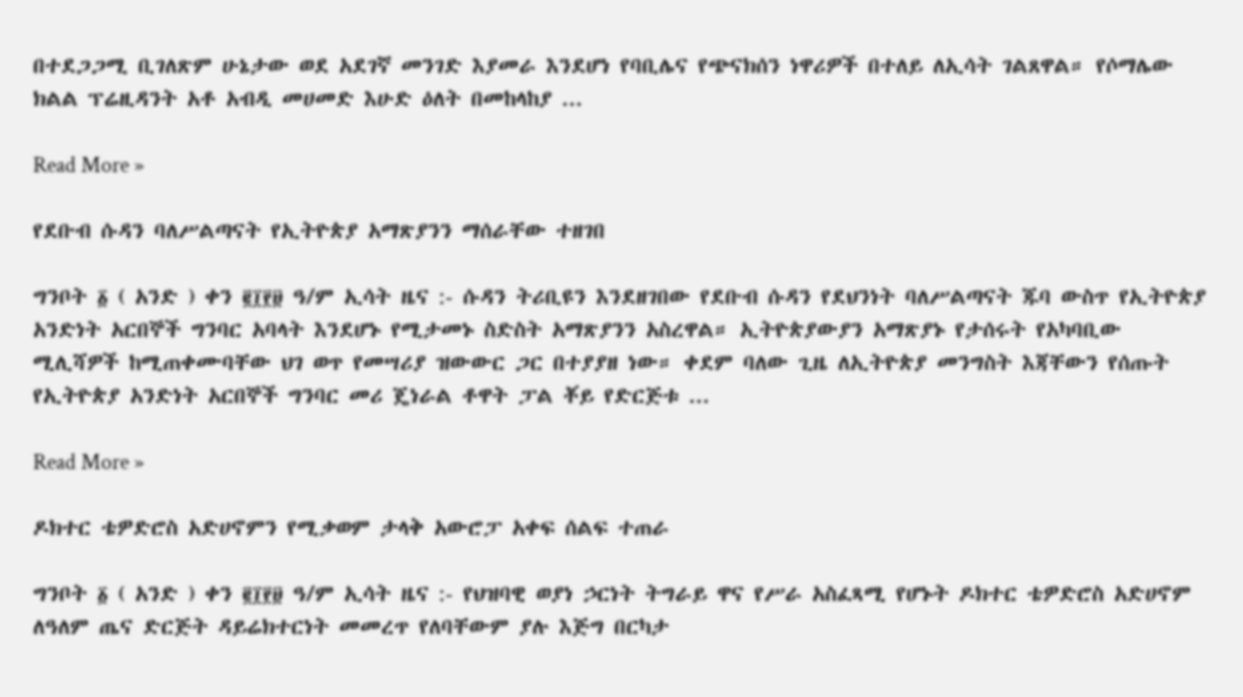በተደጋጋሚ ቢገለጽም ሁኔታው ወደ አደገኛ መንገድ እያመራ እንደሆነ የባቢሌና የጭናክሰን ነዋሪዎች በተለይ ለኢሳት ገልጸዋል። የሶማሌው ክልል ፕሬዚዳንት አቶ አብዲ መሀመድ እሁድ ዕለት በመከላከያ ...

Read More »

የደቡብ ሱዳን ባለሥልጣናት የኢትዮጵያ አማጽያንን ማሰራቸው ተዘገበ

ግንቦት ፩ ( አንድ ) ቀን ፪፲፻፱ ዓ/ም ኢሳት ዜና :- ሱዳን ትሪቢዩን እንደዘገበው የደቡብ ሱዳን የደህንነት ባለሥልጣናት ጁባ ውስጥ የኢትዮጵያ አንድነት አርበኞች ግንባር አባላት እንደሆኑ የሚታመኑ ስድስት አማጽያንን አስረዋል። ኢትዮጵያውያን አማጽያኑ የታሰሩት የአካባቢው ሚሊሻዎች ከሚጠቀሙባቸው ህገ ወጥ የመሣሪያ ዝውውር ጋር በተያያዘ ነው። ቀደም ባለው ጊዜ ለኢትዮጵያ መንግስት እጃቸውን የሰጡት የኢትዮጵያ አንድነት አርበኞች ግንባር መሪ ጄነራል ቶዋት ፓል ቾይ የድርጅቱ ...

Read More »

ዶክተር ቴዎድሮስ አድሀኖምን የሚቃወም ታላቅ አውሮፓ አቀፍ ሰልፍ ተጠራ

ግንቦት ፩ ( አንድ ) ቀን ፪፲፻፱ ዓ/ም ኢሳት ዜና :- የህዝባዊ ወያነ ኃርነት ትግራይ ዋና የሥራ አስፈጻሚ የሆኑት ዶክተር ቴዎድሮስ አድሀኖም ለዓለም ጤና ድርጅት ዳይሬክተርነት መመረጥ የለባቸውም ያሉ እጅግ በርካታ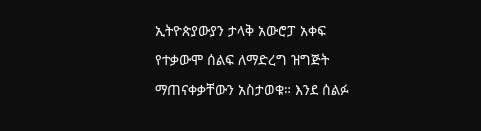ኢትዮጵያውያን ታላቅ አውሮፓ አቀፍ የተቃውሞ ሰልፍ ለማድረግ ዝግጅት ማጠናቀቃቸውን አስታወቁ። እንደ ሰልፉ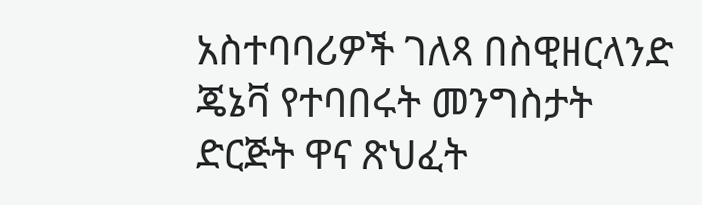አስተባባሪዎች ገለጻ በስዊዘርላንድ ጄኔቫ የተባበሩት መንግስታት ድርጅት ዋና ጽህፈት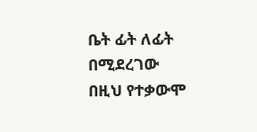ቤት ፊት ለፊት በሚደረገው በዚህ የተቃውሞ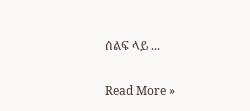ሰልፍ ላይ ...

Read More »